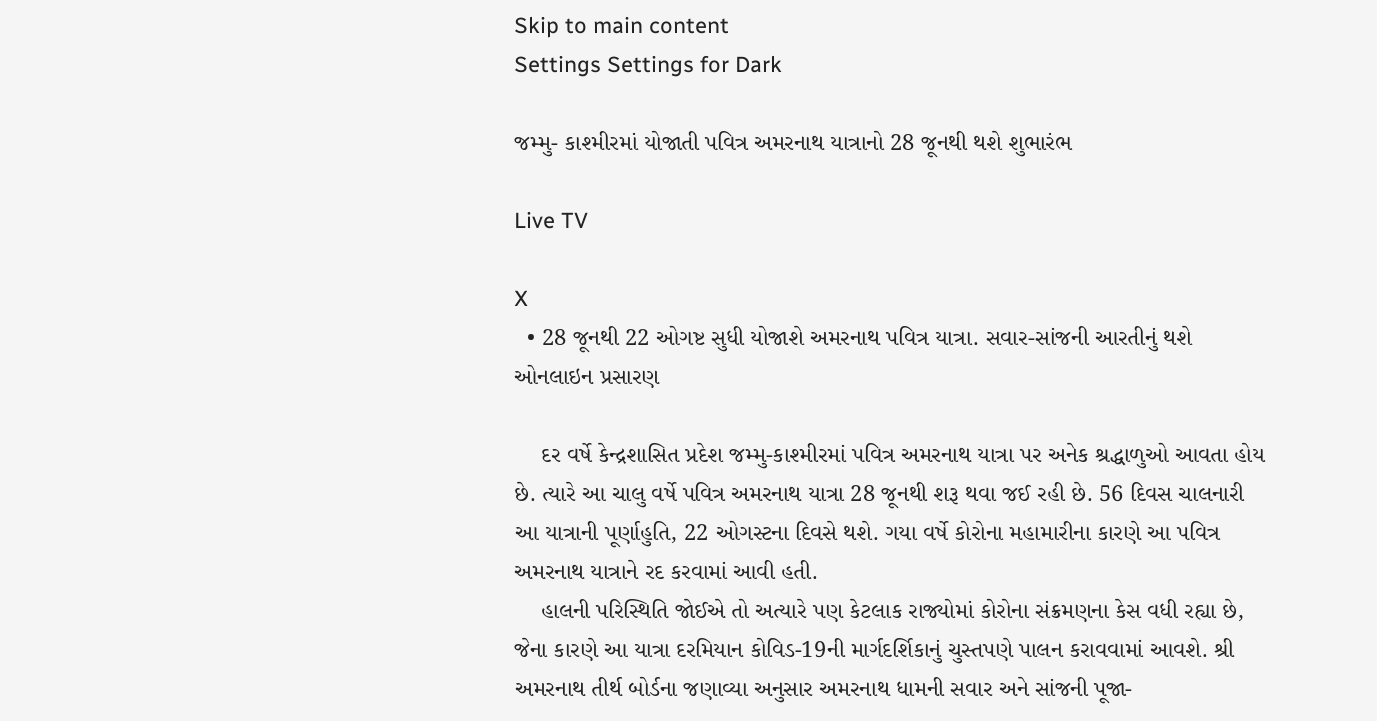Skip to main content
Settings Settings for Dark

જમ્મુ- કાશ્મીરમાં યોજાતી પવિત્ર અમરનાથ યાત્રાનો 28 જૂનથી થશે શુભારંભ

Live TV

X
  • 28 જૂનથી 22 ઓગષ્ટ સુધી યોજાશે અમરનાથ પવિત્ર યાત્રા. સવાર-સાંજની આરતીનું થશે ઓનલાઇન પ્રસારણ

    દર વર્ષે કેન્દ્રશાસિત પ્રદેશ જમ્મુ-કાશ્મીરમાં પવિત્ર અમરનાથ યાત્રા પર અનેક શ્રદ્ધાળુઓ આવતા હોય છે. ત્યારે આ ચાલુ વર્ષે પવિત્ર અમરનાથ યાત્રા 28 જૂનથી શરૂ થવા જઈ રહી છે. 56 દિવસ ચાલનારી આ યાત્રાની પૂર્ણાહુતિ, 22 ઓગસ્ટના દિવસે થશે. ગયા વર્ષે કોરોના મહામારીના કારણે આ પવિત્ર અમરનાથ યાત્રાને રદ કરવામાં આવી હતી.
    હાલની પરિસ્થિતિ જોઈએ તો અત્યારે પણ કેટલાક રાજ્યોમાં કોરોના સંક્રમણના કેસ વધી રહ્યા છે, જેના કારણે આ યાત્રા દરમિયાન કોવિડ-19ની માર્ગદર્શિકાનું ચુસ્તપણે પાલન કરાવવામાં આવશે. શ્રી અમરનાથ તીર્થ બોર્ડના જણાવ્યા અનુસાર અમરનાથ ધામની સવાર અને સાંજની પૂજા-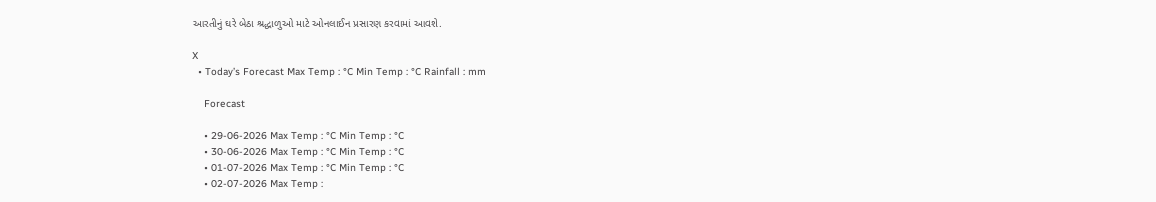આરતીનું ઘરે બેઠા શ્રદ્ધાળુઓ માટે ઓનલાઈન પ્રસારણ કરવામાં આવશે.

X
  • Today’s Forecast Max Temp : °C Min Temp : °C Rainfall : mm

    Forecast

    • 29-06-2026 Max Temp : °C Min Temp : °C
    • 30-06-2026 Max Temp : °C Min Temp : °C
    • 01-07-2026 Max Temp : °C Min Temp : °C
    • 02-07-2026 Max Temp :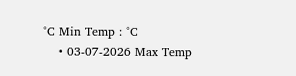°C Min Temp : °C
    • 03-07-2026 Max Temp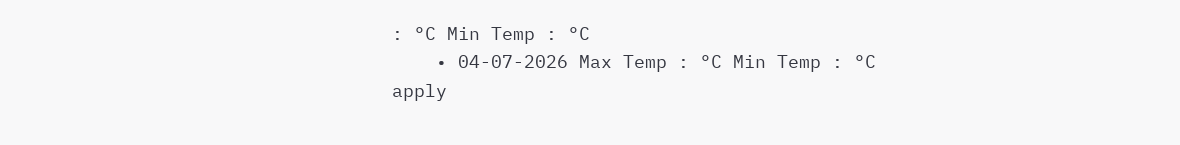: °C Min Temp : °C
    • 04-07-2026 Max Temp : °C Min Temp : °C
apply